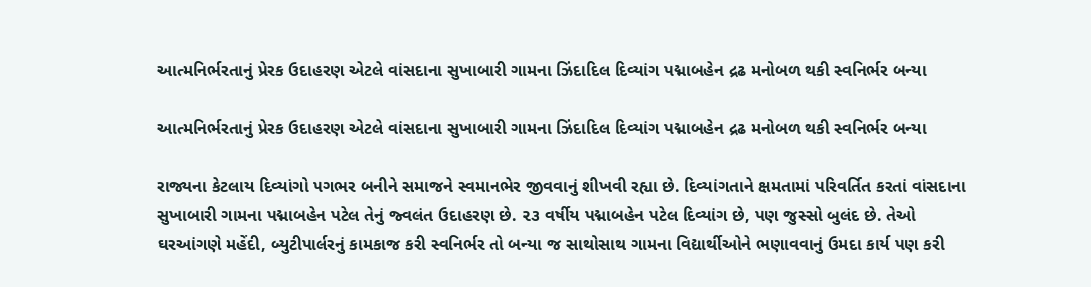આત્મનિર્ભરતાનું પ્રેરક ઉદાહરણ એટલે વાંસદાના સુખાબારી ગામના ઝિંદાદિલ દિવ્યાંગ પદ્માબહેન દ્રઢ મનોબળ થકી સ્વનિર્ભર બન્યા

આત્મનિર્ભરતાનું પ્રેરક ઉદાહરણ એટલે વાંસદાના સુખાબારી ગામના ઝિંદાદિલ દિવ્યાંગ પદ્માબહેન દ્રઢ મનોબળ થકી સ્વનિર્ભર બન્યા

રાજ્યના કેટલાય દિવ્યાંગો પગભર બનીને સમાજને સ્વમાનભેર જીવવાનું શીખવી રહ્યા છે. દિવ્યાંગતાને ક્ષમતામાં પરિવર્તિત કરતાં વાંસદાના સુખાબારી ગામના પદ્માબહેન પટેલ તેનું જ્વલંત ઉદાહરણ છે. ૨૩ વર્ષીય પદ્માબહેન પટેલ દિવ્યાંગ છે, પણ જુસ્સો બુલંદ છે. તેઓ ઘરઆંગણે મહેંદી, બ્યુટીપાર્લરનું કામકાજ કરી સ્વનિર્ભર તો બન્યા જ સાથોસાથ ગામના વિદ્યાર્થીઓને ભણાવવાનું ઉમદા કાર્ય પણ કરી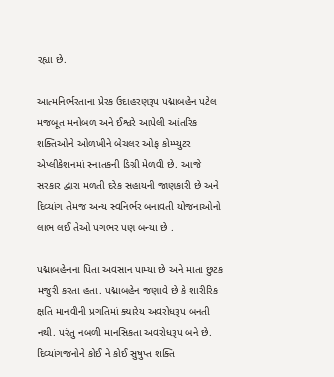રહ્યા છે.

આત્મનિર્ભરતાના પ્રેરક ઉદાહરણરૂપ પદ્માબહેન પટેલ મજબૂત મનોબળ અને ઈશ્વરે આપેલી આંતરિક શક્તિઓને ઓળખીને બેચલર ઓફ કોમ્પ્યુટર એપ્લીકેશનમાં સ્નાતકની ડિગ્રી મેળવી છે. આજે સરકાર દ્વારા મળતી દરેક સહાયની જાણકારી છે અને દિવ્યાંગ તેમજ અન્ય સ્વનિર્ભર બનાવતી યોજનાઓનો લાભ લઈ તેઓ પગભર પણ બન્યા છે .

પદ્માબહેનના પિતા અવસાન પામ્યા છે અને માતા છુટક મજુરી કરતા હતા. પદ્માબહેન જણાવે છે કે શારીરિક ક્ષતિ માનવીની પ્રગતિમાં ક્યારેય અવરોધરૂપ બનતી નથી. પરંતુ નબળી માનસિકતા અવરોધરૂપ બને છે. દિવ્યાંગજનોને કોઈ ને કોઈ સુષુપ્ત શક્તિ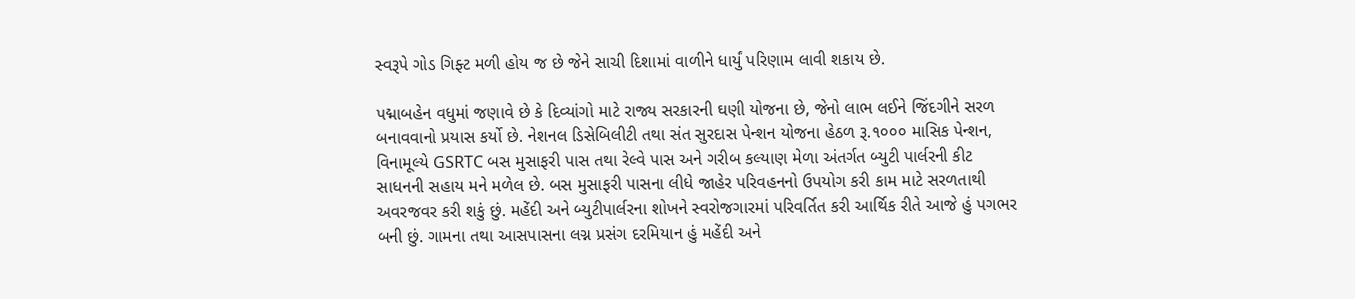સ્વરૂપે ગોડ ગિફ્ટ મળી હોય જ છે જેને સાચી દિશામાં વાળીને ધાર્યું પરિણામ લાવી શકાય છે.

પદ્માબહેન વધુમાં જણાવે છે કે દિવ્યાંગો માટે રાજ્ય સરકારની ઘણી યોજના છે, જેનો લાભ લઈને જિંદગીને સરળ બનાવવાનો પ્રયાસ કર્યો છે. નેશનલ ડિસેબિલીટી તથા સંત સુરદાસ પેન્શન યોજના હેઠળ રૂ.૧૦૦૦ માસિક પેન્શન, વિનામૂલ્યે GSRTC બસ મુસાફરી પાસ તથા રેલ્વે પાસ અને ગરીબ કલ્યાણ મેળા અંતર્ગત બ્યુટી પાર્લરની કીટ સાધનની સહાય મને મળેલ છે. બસ મુસાફરી પાસના લીધે જાહેર પરિવહનનો ઉપયોગ કરી કામ માટે સરળતાથી અવરજવર કરી શકું છું. મહેંદી અને બ્યુટીપાર્લરના શોખને સ્વરોજગારમાં પરિવર્તિત કરી આર્થિક રીતે આજે હું પગભર બની છું. ગામના તથા આસપાસના લગ્ન પ્રસંગ દરમિયાન હું મહેંદી અને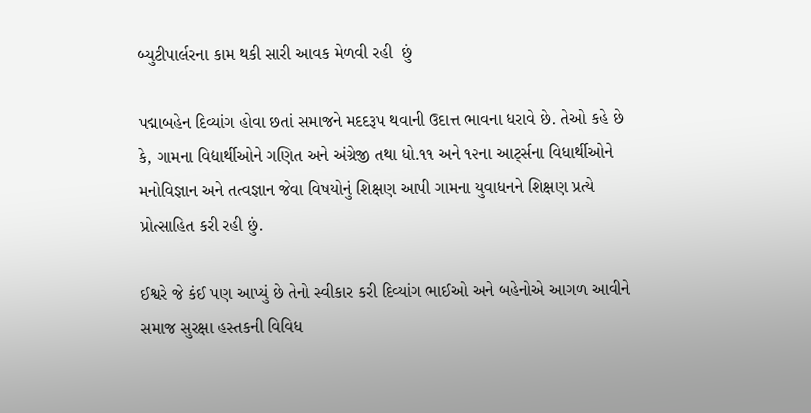બ્યુટીપાર્લરના કામ થકી સારી આવક મેળવી રહી  છું

પદ્માબહેન દિવ્યાંગ હોવા છતાં સમાજને મદદરૂપ થવાની ઉદાત્ત ભાવના ધરાવે છે. તેઓ કહે છે કે, ગામના વિદ્યાર્થીઓને ગણિત અને અંગ્રેજી તથા ધો.૧૧ અને ૧૨ના આર્ટ્સના વિધાર્થીઓને મનોવિજ્ઞાન અને તત્વજ્ઞાન જેવા વિષયોનું શિક્ષણ આપી ગામના યુવાધનને શિક્ષણ પ્રત્યે પ્રોત્સાહિત કરી રહી છું.

ઈશ્વરે જે કંઈ પણ આપ્યું છે તેનો સ્વીકાર કરી દિવ્યાંગ ભાઈઓ અને બહેનોએ આગળ આવીને સમાજ સુરક્ષા હસ્તકની વિવિધ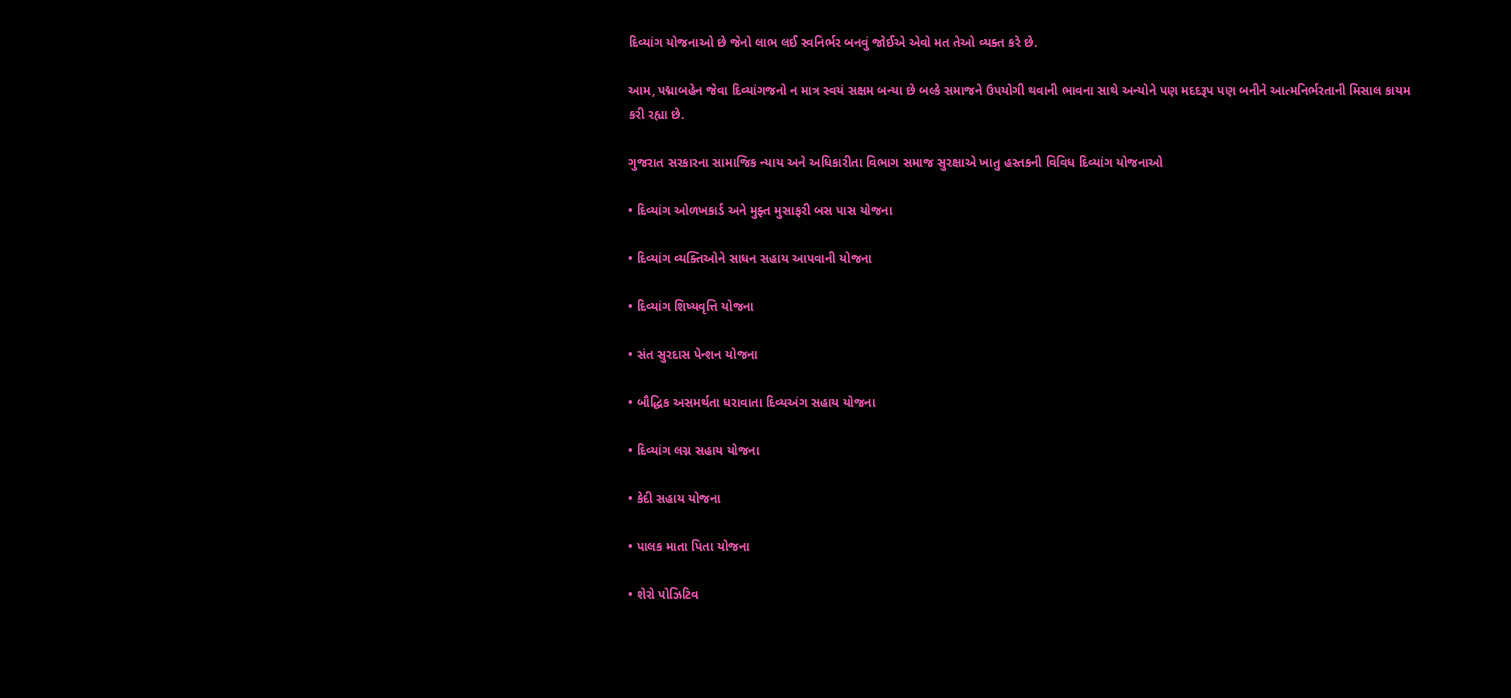દિવ્યાંગ યોજનાઓ છે જેનો લાભ લઈ સ્વનિર્ભર બનવું જોઈએ એવો મત તેઓ વ્યક્ત કરે છે.

આમ, પદ્માબહેન જેવા દિવ્યાંગજનો ન માત્ર સ્વયં સક્ષમ બન્યા છે બલ્કે સમાજને ઉપયોગી થવાની ભાવના સાથે અન્યોને પણ મદદરૂપ પણ બનીને આત્મનિર્ભરતાની મિસાલ કાયમ કરી રહ્યા છે.

ગુજરાત સરકારના સામાજિક ન્યાય અને અધિકારીતા વિભાગ સમાજ સુરક્ષાએ ખાતુ હસ્તકની વિવિધ દિવ્યાંગ યોજનાઓ

• દિવ્યાંગ ઓળખકાર્ડ અને મુફ્ત મુસાફરી બસ પાસ યોજના

• દિવ્યાંગ વ્યક્તિઓને સાધન સહાય આપવાની યોજના

• દિવ્યાંગ શિષ્યવૃત્તિ યોજના

• સંત સુરદાસ પેન્શન યોજના

• બૌદ્ધિક અસમર્થતા ધરાવાતા દિવ્યઅંગ સહાય યોજના

• દિવ્યાંગ લગ્ન સહાય યોજના

• કેદી સહાય યોજના

• પાલક માતા પિતા યોજના

• શેરો પોઝિટિવ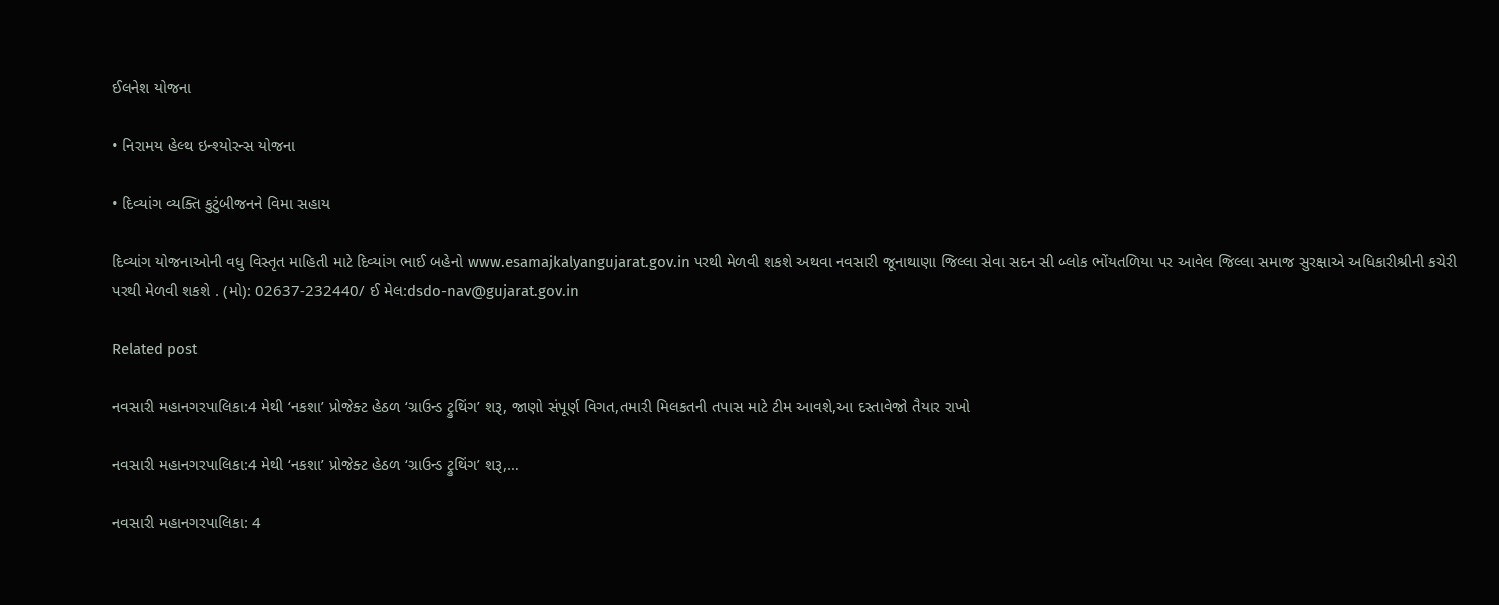ઈલનેશ યોજના

• નિરામય હેલ્થ ઇન્શ્યોરન્સ યોજના

• દિવ્યાંગ વ્યક્તિ કુટુંબીજનને વિમા સહાય

દિવ્યાંગ યોજનાઓની વધુ વિસ્તૃત માહિતી માટે દિવ્યાંગ ભાઈ બહેનો www.esamajkalyangujarat.gov.in પરથી મેળવી શકશે અથવા નવસારી જૂનાથાણા જિલ્લા સેવા સદન સી બ્લોક ભોંયતળિયા પર આવેલ જિલ્લા સમાજ સુરક્ષાએ અધિકારીશ્રીની કચેરી પરથી મેળવી શકશે . (મો): 02637-232440/ ઈ મેલ:dsdo-nav@gujarat.gov.in

Related post

નવસારી મહાનગરપાલિકા:4 મેથી ‘નકશા’ પ્રોજેક્ટ હેઠળ ‘ગ્રાઉન્ડ ટ્રુથિંગ’ શરૂ, જાણો સંપૂર્ણ વિગત,તમારી મિલકતની તપાસ માટે ટીમ આવશે,આ દસ્તાવેજો તૈયાર રાખો

નવસારી મહાનગરપાલિકા:4 મેથી ‘નકશા’ પ્રોજેક્ટ હેઠળ ‘ગ્રાઉન્ડ ટ્રુથિંગ’ શરૂ,…

નવસારી મહાનગરપાલિકા: 4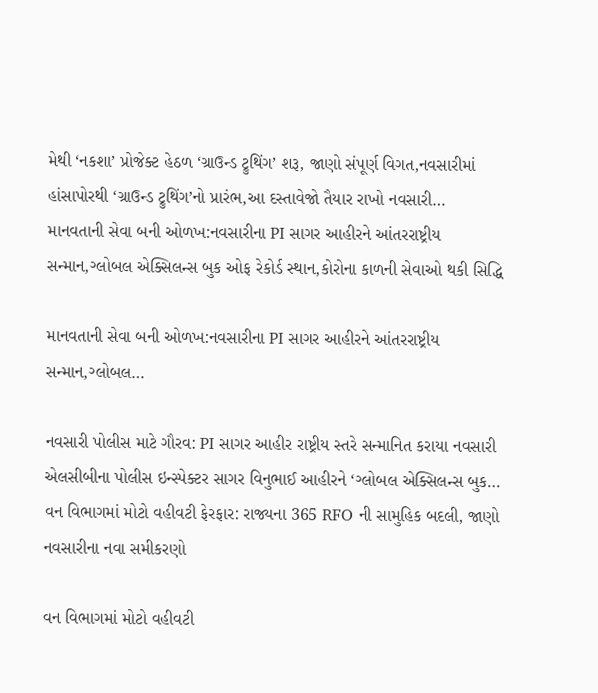મેથી ‘નકશા’ પ્રોજેક્ટ હેઠળ ‘ગ્રાઉન્ડ ટ્રુથિંગ’ શરૂ, જાણો સંપૂર્ણ વિગત,નવસારીમાં હાંસાપોરથી ‘ગ્રાઉન્ડ ટ્રુથિંગ’નો પ્રારંભ,આ દસ્તાવેજો તૈયાર રાખો નવસારી…
માનવતાની સેવા બની ઓળખ:નવસારીના PI સાગર આહીરને આંતરરાષ્ટ્રીય સન્માન,ગ્લોબલ એક્સિલન્સ બુક ઓફ રેકોર્ડ સ્થાન,કોરોના કાળની સેવાઓ થકી સિદ્ધિ

માનવતાની સેવા બની ઓળખ:નવસારીના PI સાગર આહીરને આંતરરાષ્ટ્રીય સન્માન,ગ્લોબલ…

નવસારી પોલીસ માટે ગૌરવ: PI સાગર આહીર રાષ્ટ્રીય સ્તરે સન્માનિત કરાયા નવસારી એલસીબીના પોલીસ ઇન્સ્પેક્ટર સાગર વિનુભાઈ આહીરને ‘ગ્લોબલ એક્સિલન્સ બુક…
વન વિભાગમાં મોટો વહીવટી ફેરફાર: રાજ્યના 365 RFO ની સામુહિક બદલી, જાણો નવસારીના નવા સમીકરણો

વન વિભાગમાં મોટો વહીવટી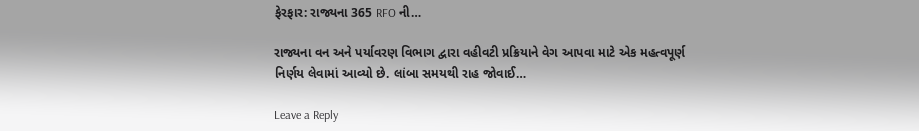ફેરફાર: રાજ્યના 365 RFO ની…

રાજ્યના વન અને પર્યાવરણ વિભાગ દ્વારા વહીવટી પ્રક્રિયાને વેગ આપવા માટે એક મહત્વપૂર્ણ નિર્ણય લેવામાં આવ્યો છે. લાંબા સમયથી રાહ જોવાઈ…

Leave a Reply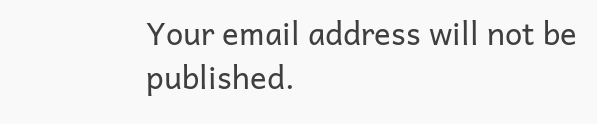Your email address will not be published.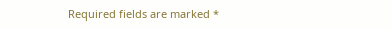Required fields are marked *